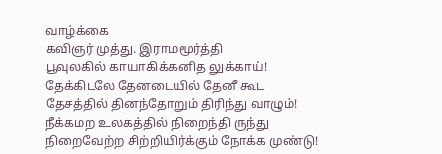வாழ்க்கை
கவிஞர் முத்து. இராமமூர்த்தி
பூவுலகில் காயாகிக்கனித லுக்காய்!
தேக்கிடலே தேனடையில் தேனீ கூட
தேசத்தில் தினந்தோறும் திரிந்து வாழும்!
நீக்கமற உலகத்தில் நிறைந்தி ருந்து
நிறைவேற்ற சிற்றியிர்க்கும் நோக்க முண்டு!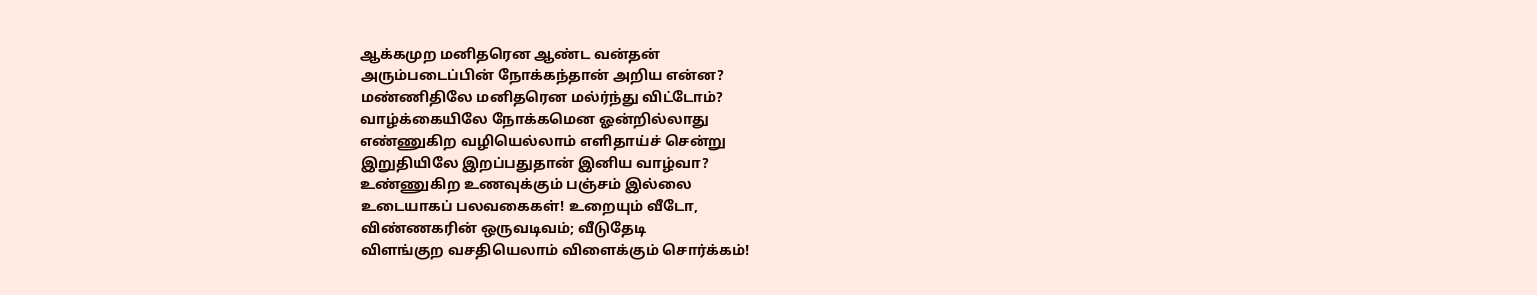ஆக்கமுற மனிதரென ஆண்ட வன்தன்
அரும்படைப்பின் நோக்கந்தான் அறிய என்ன?
மண்ணிதிலே மனிதரென மல்ர்ந்து விட்டோம்?
வாழ்க்கையிலே நோக்கமென ஓன்றில்லாது
எண்ணுகிற வழியெல்லாம் எளிதாய்ச் சென்று
இறுதியிலே இறப்பதுதான் இனிய வாழ்வா?
உண்ணுகிற உணவுக்கும் பஞ்சம் இல்லை
உடையாகப் பலவகைகள்! உறையும் வீடோ,
விண்ணகரின் ஒருவடிவம்; வீடுதேடி
விளங்குற வசதியெலாம் விளைக்கும் சொர்க்கம்!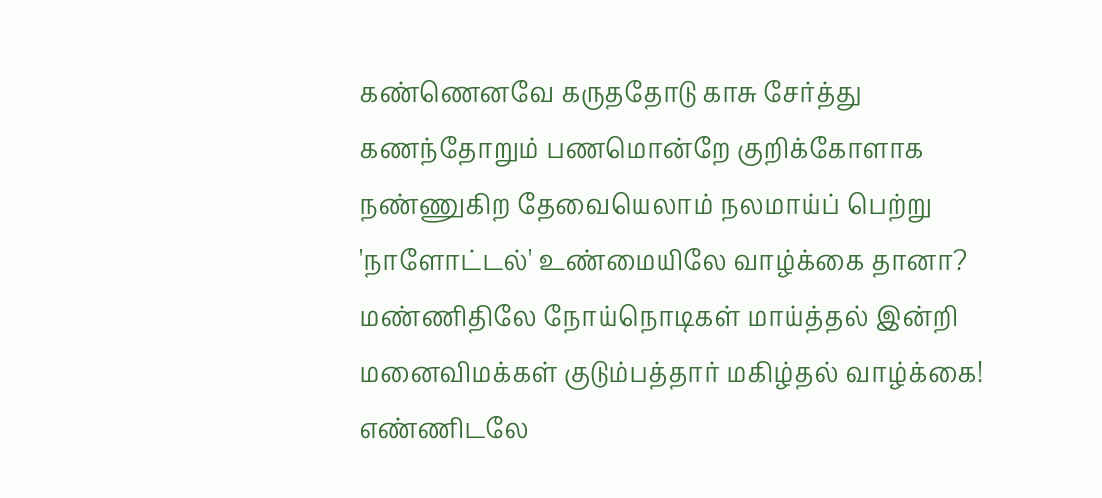கண்ணெனவே கருததோடு காசு சேர்த்து
கணந்தோறும் பணமொன்றே குறிக்கோளாக
நண்ணுகிற தேவையெலாம் நலமாய்ப் பெற்று
'நாளோட்டல்' உண்மையிலே வாழ்க்கை தானா?
மண்ணிதிலே நோய்நொடிகள் மாய்த்தல் இன்றி
மனைவிமக்கள் குடும்பத்தார் மகிழ்தல் வாழ்க்கை!
எண்ணிடலே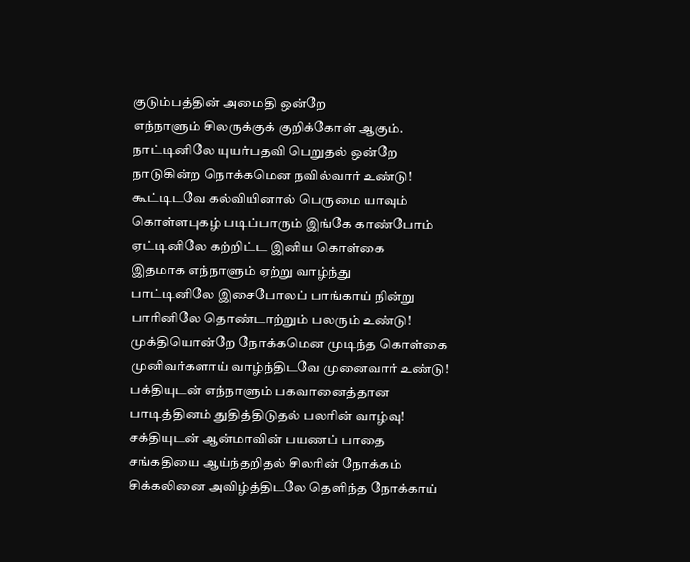குடும்பத்தின் அமைதி ஒன்றே
எந்நாளும் சிலருக்குக் குறிக்கோள் ஆகும்.
நாட்டினிலே யுயர்பதவி பெறுதல் ஒன்றே
நாடுகின்ற நொக்கமென நவில்வார் உண்டு!
கூட்டிடவே கல்வியினால் பெருமை யாவும்
கொள்ளபுகழ் படிப்பாரும் இங்கே காண்போம்
ஏட்டினிலே கற்றிட்ட இனிய கொள்கை
இதமாக எந்நாளும் ஏற்று வாழ்ந்து
பாட்டினிலே இசைபோலப் பாங்காய் நின்று
பாரினிலே தொண்டாற்றும் பலரும் உண்டு!
முக்தியொன்றே நோக்கமென முடிந்த கொள்கை
முனிவர்களாய் வாழ்ந்திடவே முனைவார் உண்டு!
பக்தியுடன் எந்நாளும் பகவானைத்தான
பாடித்தினம் துதித்திடுதல் பலரின் வாழ்வு!
சக்தியுடன் ஆன்மாவின் பயணப் பாதை
சங்கதியை ஆய்ந்தறிதல் சிலரின் நோக்கம்
சிக்கலினை அவிழ்த்திடலே தெளிந்த நோக்காய்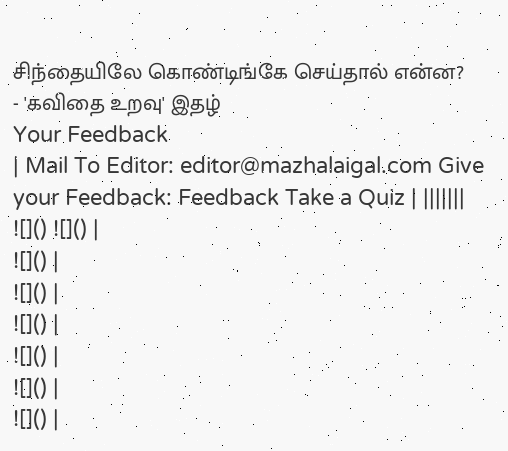சிந்தையிலே கொண்டிங்கே செய்தால் என்ன?
- 'கவிதை உறவு' இதழ்
Your Feedback
| Mail To Editor: editor@mazhalaigal.com Give your Feedback: Feedback Take a Quiz | |||||||
![]() ![]() |
![]() |
![]() |
![]() |
![]() |
![]() |
![]() |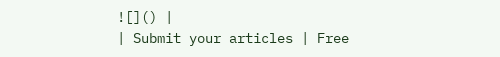![]() |
| Submit your articles | Free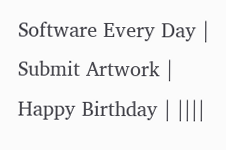Software Every Day | Submit Artwork | Happy Birthday | ||||